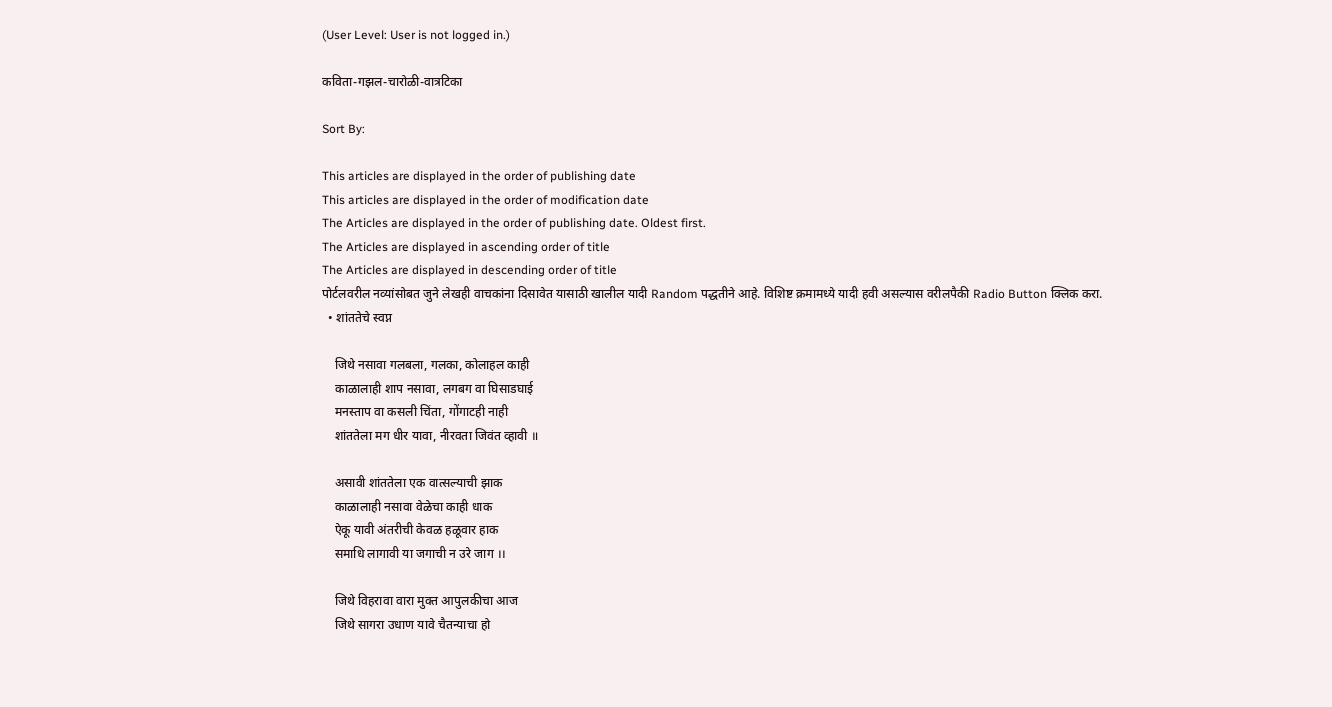(User Level: User is not logged in.)

कविता-गझल-चारोळी-वात्रटिका

Sort By:

This articles are displayed in the order of publishing date
This articles are displayed in the order of modification date
The Articles are displayed in the order of publishing date. Oldest first.
The Articles are displayed in ascending order of title
The Articles are displayed in descending order of title
पोर्टलवरील नव्यांसोबत जुने लेखही वाचकांना दिसावेत यासाठी खालील यादी Random पद्धतीने आहे. विशिष्ट क्रमामध्ये यादी हवी असल्यास वरीलपैकी Radio Button क्लिक करा.
  • शांततेचे स्वप्न

    जिथे नसावा गलबला, गलका, कोलाहल काही
    काळालाही शाप नसावा, लगबग वा घिसाडघाई
    मनस्ताप वा कसली चिंता, गोंगाटही नाही
    शांततेला मग धीर यावा, नीरवता जिवंत व्हावी ॥

    असावी शांततेला एक वात्सल्याची झाक
    काळालाही नसावा वेळेचा काही धाक
    ऐकू यावी अंतरीची केवळ हळूवार हाक
    समाधि लागावी या जगाची न उरे जाग ।।

    जिथे विहरावा वारा मुक्त आपुलकीचा आज
    जिथे सागरा उधाण यावे चैतन्याचा हो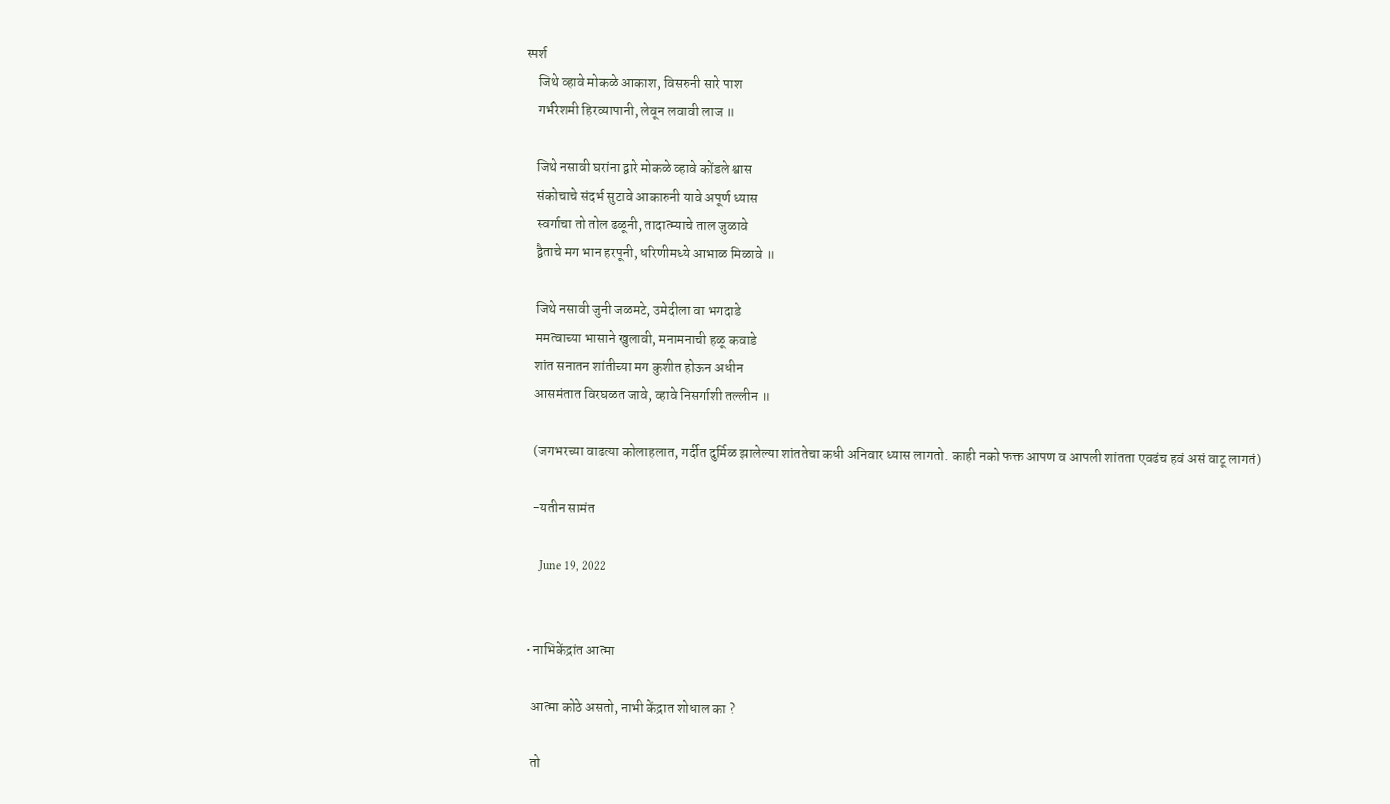स्पर्श
    जिथे व्हावे मोकळे आकाश, विसरुनी सारे पाश
    गर्भरेशमी हिरव्यापानी, लेवून लवावी लाज ॥

    जिथे नसावी घरांना द्वारे मोकळे व्हावे कोंडले श्वास
    संकोचाचे संदर्भ सुटावे आकारुनी यावे अपूर्ण ध्यास
    स्वर्गाचा तो तोल ढळूनी, तादात्म्याचे ताल जुळावे
    द्वैताचे मग भान हरपूनी, धरिणीमध्ये आभाळ मिळावे ॥

    जिथे नसावी जुनी जळमटे, उमेदीला वा भगदाडे
    ममत्वाच्या भासाने खुलावी, मनामनाची हळू कवाडे
    शांत सनातन शांतीच्या मग कुशीत होऊन अधीन
    आसमंतात विरघळत जावे, व्हावे निसर्गाशी तल्लीन ॥

    (जगभरच्या वाढत्या कोलाहलात, गर्दीत दुर्मिळ झालेल्या शांततेचा कधी अनिवार ध्यास लागतो. काही नको फक्त आपण व आपली शांतता एवढंच हवं असं वाटू लागतं)

    -यतीन सामंत

      June 19, 2022


  • नाभिकेंद्रांत आत्मा

    आत्मा कोठे असतो, नाभी केंद्रात शोधाल का ?

    तो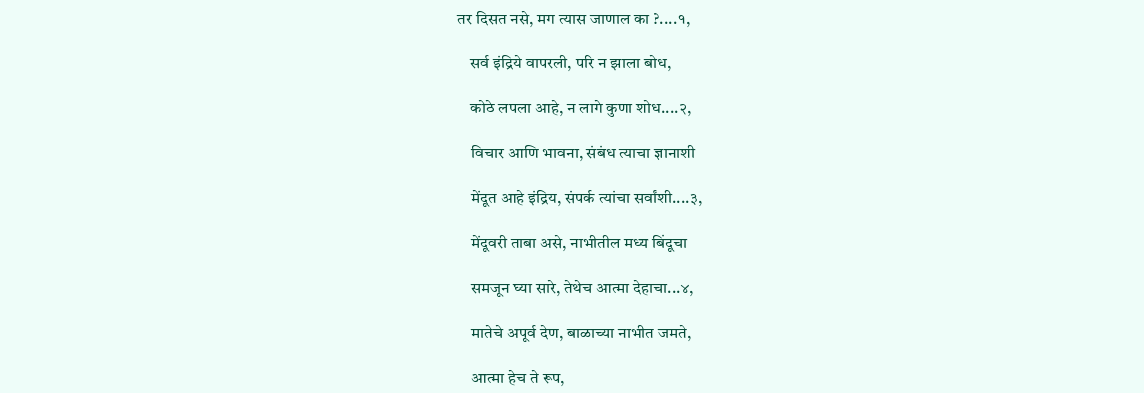तर दिसत नसे, मग त्यास जाणाल का ?....१,

    सर्व इंद्रिये वापरली, परि न झाला बोध,

    कोठे लपला आहे, न लागे कुणा शोध....२,

    विचार आणि भावना, संबंध त्याचा ज्ञानाशी

    मेंदूत आहे इंद्रिय, संपर्क त्यांचा सर्वांशी....३,

    मेंदूवरी ताबा असे, नाभीतील मध्य बिंदूचा

    समजून घ्या सारे, तेथेच आत्मा देहाचा...४,

    मातेचे अपूर्व देण, बाळाच्या नाभीत जमते,

    आत्मा हेच ते रूप,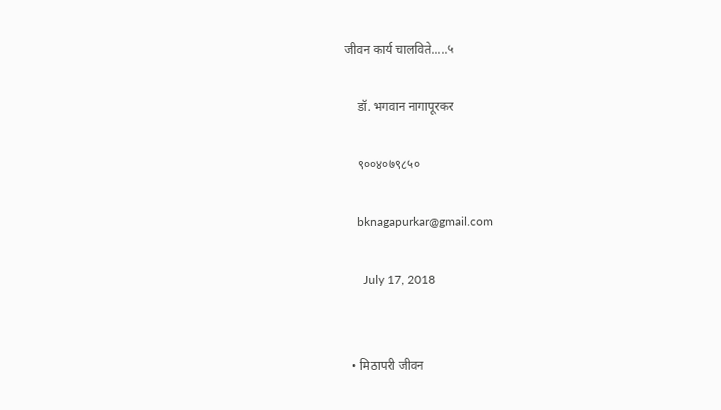जीवन कार्य चालविते.....५

    डॉ. भगवान नागापूरकर

    ९००४०७९८५०

    bknagapurkar@gmail.com

      July 17, 2018


  • मिठापरी जीवन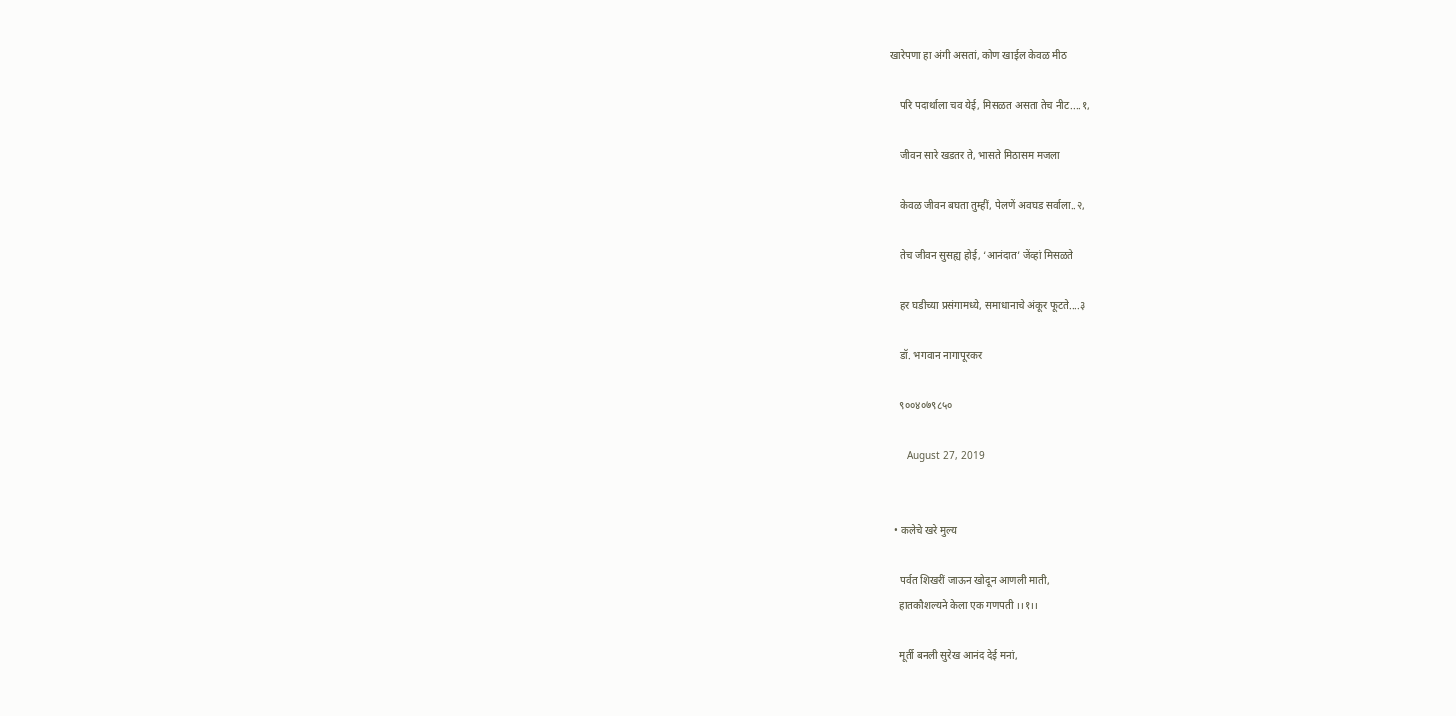खारेपणा हा अंगी असतां, कोण खाईल केवळ मीठ

    परि पदार्थाला चव येई, मिसळत असता तेच नीट....१,

    जीवन सारे खडतर ते, भासते मिठासम मजला

    केवळ जीवन बघता तुम्हीं, पेलणें अवघड सर्वाला..२,

    तेच जीवन सुसह्य होई, ‘आनंदात’ जेंव्हां मिसळते

    हर घडीच्या प्रसंगामध्ये, समाधानाचे अंकूर फूटते....३

    डॉ. भगवान नागापूरकर

    ९००४०७९८५०

      August 27, 2019


  • कलेचे खरे मुल्य

    पर्वत शिखरीं जाऊन खोदून आणली माती,
    हातकौशल्यने केला एक गणपती ।।१।।

    मूर्ती बनली सुरेख आनंद देई मनां,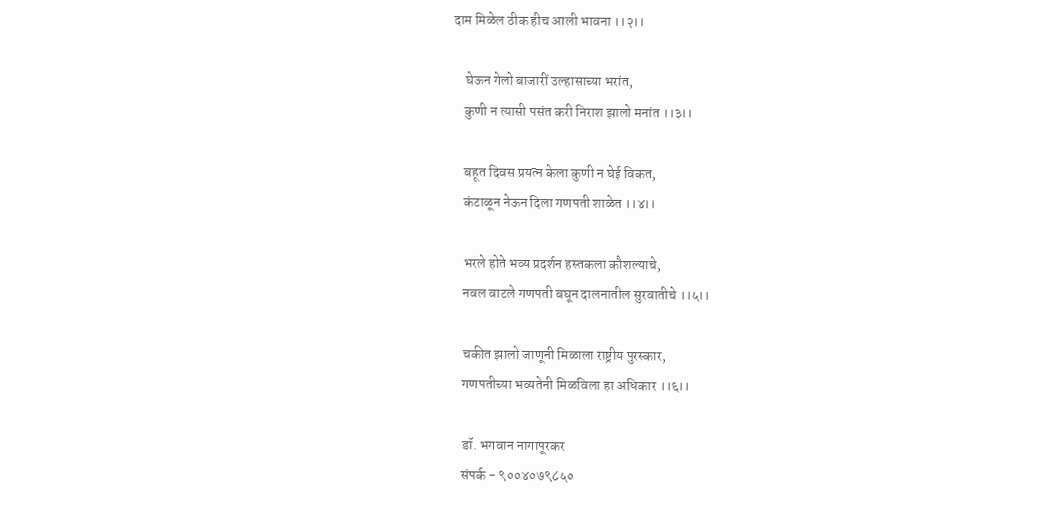दाम मिळेल ठीक हीच आली भावना ।।२।।

    घेऊन गेलो बाजारीं उल्हासाच्या भरांत,
    कुणी न त्यासी पसंत करी निराश झालो मनांत ।।३।।

    बहूत दिवस प्रयत्न केला कुणी न घेई विकत,
    कंटाळून नेऊन दिला गणपती शाळेत ।।४।।

    भरले होते भव्य प्रदर्शन हस्तकला कौशल्याचे,
    नवल वाटले गणपती बघून दालनातील सुरवातीचे ।।५।।

    चकीत झालो जाणूनी मिळाला राष्ट्रीय पुरस्कार,
    गणपतीच्या भव्यतेनी मिळविला हा अधिकार ।।६।।

    डॉ. भगवान नागापूरकर
    संपर्क - ९००४०७९८५०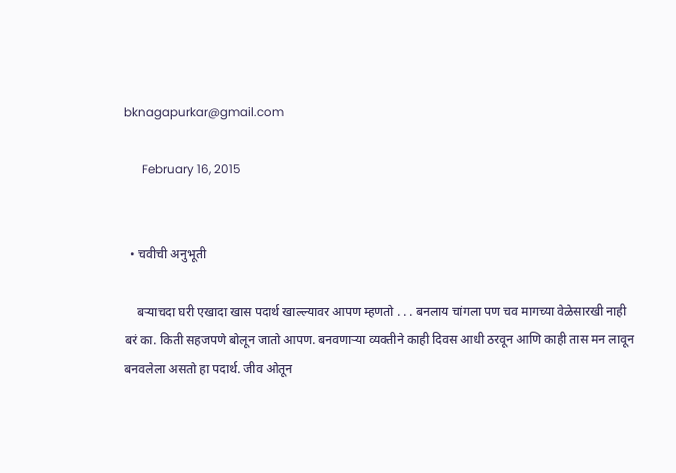bknagapurkar@gmail.com

      February 16, 2015


  • चवीची अनुभूती

    बऱ्याचदा घरी एखादा खास पदार्थ खाल्ल्यावर आपण म्हणतो . . . बनलाय चांगला पण चव मागच्या वेळेसारखी नाही बरं का. किती सहजपणे बोलून जातो आपण. बनवणाऱ्या व्यक्तीने काही दिवस आधी ठरवून आणि काही तास मन लावून बनवलेला असतो हा पदार्थ. जीव ओतून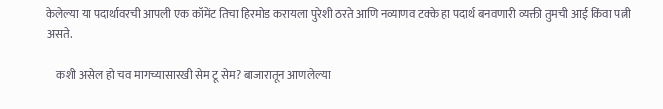केलेल्या या पदार्थावरची आपली एक कॉमेंट तिचा हिरमोड करायला पुरेशी ठरते आणि नव्याणव टक्के हा पदार्थ बनवणारी व्यक्ती तुमची आई किंवा पत्नी असते.

    कशी असेल हो चव मागच्यासारखी सेम टू सेम? बाजारातून आणलेल्या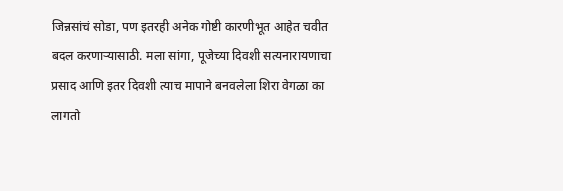जिन्नसांचं सोडा, पण इतरही अनेक गोष्टी कारणीभूत आहेत चवीत बदल करणाऱ्यासाठी. मला सांगा, पूजेच्या दिवशी सत्यनारायणाचा प्रसाद आणि इतर दिवशी त्याच मापाने बनवलेला शिरा वेगळा का लागतो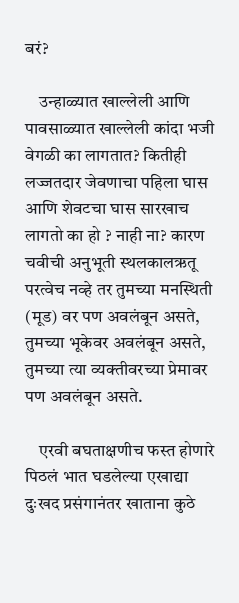बरं?

    उन्हाळ्यात खाल्लेली आणि पावसाळ्यात खाल्लेली कांदा भजी वेगळी का लागतात? कितीही लज्जतदार जेवणाचा पहिला घास आणि शेवटचा घास सारखाच लागतो का हो ? नाही ना? कारण चवीची अनुभूती स्थलकालऋतू परत्वेच नव्हे तर तुमच्या मनस्थिती (मूड) वर पण अवलंबून असते, तुमच्या भूकेवर अवलंबून असते, तुमच्या त्या व्यक्तीवरच्या प्रेमावर पण अवलंबून असते.

    एरवी बघताक्षणीच फस्त होणारे पिठलं भात घडलेल्या एखाद्या दुःखद प्रसंगानंतर खाताना कुठे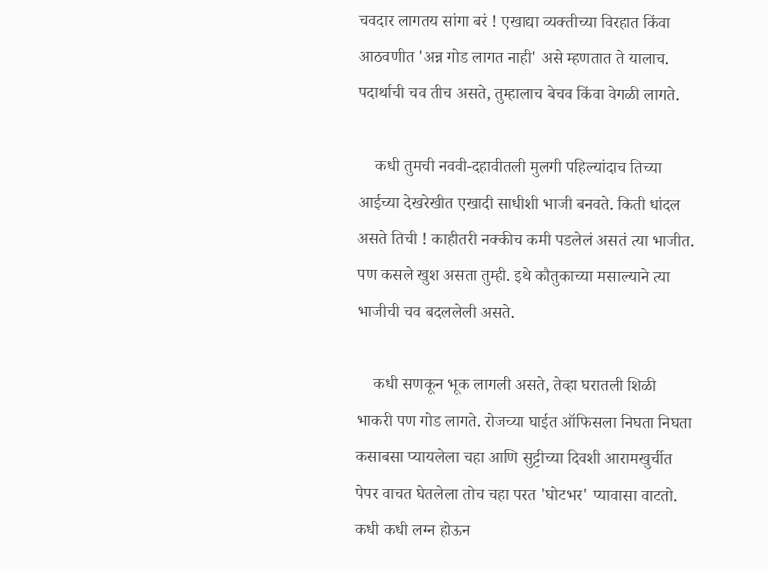चवदार लागतय सांगा बरं ! एखाद्या व्यक्तीच्या विरहात किंवा आठवणीत 'अन्न गोड लागत नाही' असे म्हणतात ते यालाच. पदार्थाची चव तीच असते, तुम्हालाच बेचव किंवा वेगळी लागते.

    कधी तुमची नववी-दहावीतली मुलगी पहिल्यांदाच तिच्या आईच्या देखरेखीत एखादी साधीशी भाजी बनवते. किती धांदल असते तिची ! काहीतरी नक्कीच कमी पडलेलं असतं त्या भाजीत. पण कसले खुश असता तुम्ही. इथे कौतुकाच्या मसाल्याने त्या भाजीची चव बदललेली असते.

    कधी सणकून भूक लागली असते, तेव्हा घरातली शिळी भाकरी पण गोड लागते. रोजच्या घाईत ऑफिसला निघता निघता कसाबसा प्यायलेला चहा आणि सुट्टीच्या दिवशी आरामखुर्चीत पेपर वाचत घेतलेला तोच चहा परत 'घोटभर' प्यावासा वाटतो. कधी कधी लग्न होऊन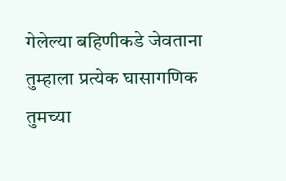गेलेल्या बहिणीकडे जेवताना तुम्हाला प्रत्येक घासागणिक तुमच्या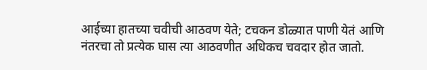आईच्या हातच्या चवीची आठवण येते; टचकन डोळ्यात पाणी येतं आणि नंतरचा तो प्रत्येक घास त्या आठवणीत अधिकच चवदार होत जातो.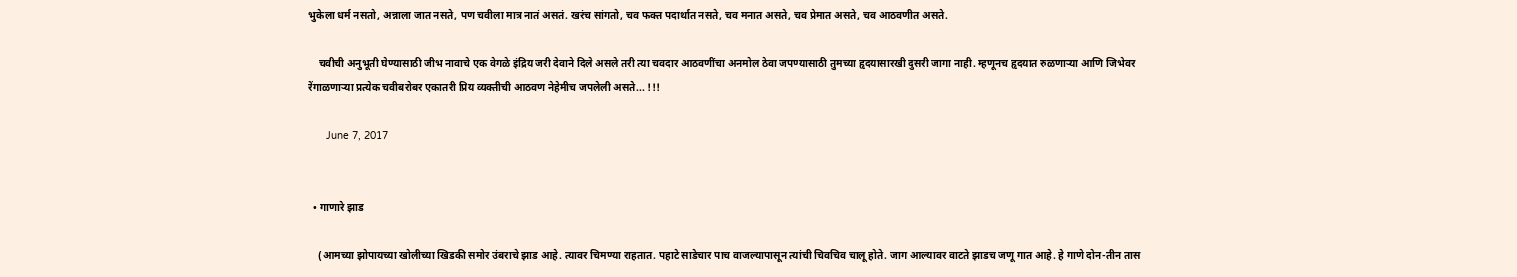भुकेला धर्म नसतो, अन्नाला जात नसते, पण चवीला मात्र नातं असतं. खरंच सांगतो, चव फक्त पदार्थात नसते, चव मनात असते, चव प्रेमात असते, चव आठवणीत असते.

    चवीची अनुभूती घेण्यासाठी जीभ नावाचे एक वेगळे इंद्रिय जरी देवाने दिले असले तरी त्या चवदार आठवणींचा अनमोल ठेवा जपण्यासाठी तुमच्या हृदयासारखी दुसरी जागा नाही. म्हणूनच हृदयात रुळणाऱ्या आणि जिभेवर रेंगाळणाऱ्या प्रत्येक चवीबरोबर एकातरी प्रिय व्यक्तीची आठवण नेहेमीच जपलेली असते... !!!

      June 7, 2017


  • गाणारे झाड

    (आमच्या झोपायच्या खोलीच्या खिडकी समोर उंबराचे झाड आहे. त्यावर चिमण्या राहतात. पहाटे साडेचार पाच वाजल्यापासून त्यांची चिवचिव चालू होते. जाग आल्यावर वाटते झाडच जणू गात आहे. हे गाणे दोन-तीन तास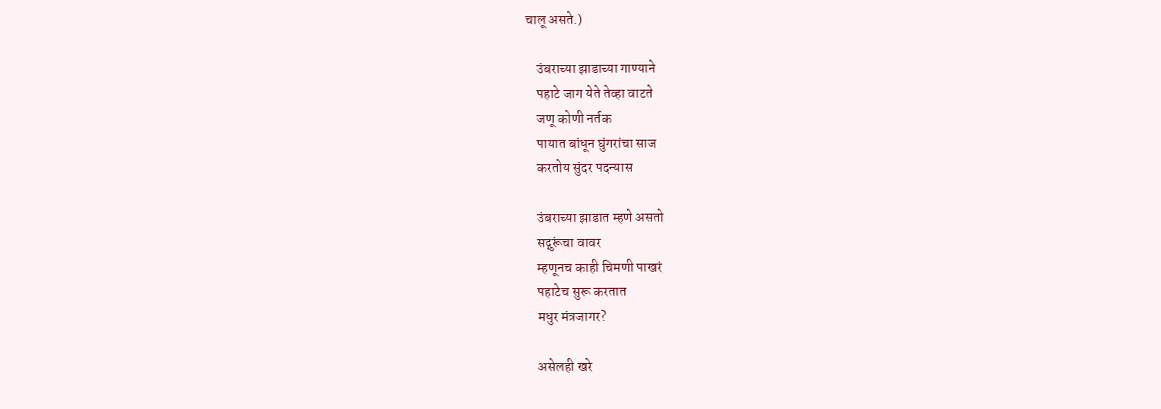चालू असते.)

    उंबराच्या झाडाच्या गाण्याने
    पहाटे जाग येते तेव्हा वाटते
    जणू कोणी नर्तक
    पायात बांधून घुंगरांचा साज
    करतोय सुंदर पदन्यास

    उंबराच्या झाडात म्हणे असतो
    सद्गुरूंचा वावर
    म्हणूनच काही चिमणी पाखरं
    पहाटेच सुरू करतात
    मधुर मंत्रजागर?

    असेलही खरे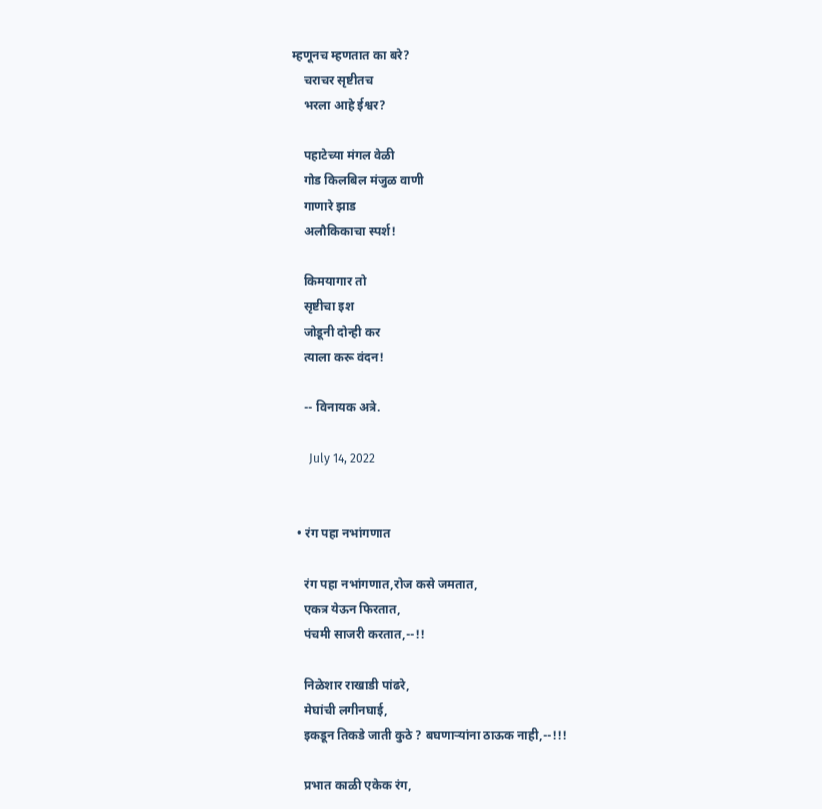म्हणूनच म्हणतात का बरे?
    चराचर सृष्टीतच
    भरला आहे ईश्वर?

    पहाटेच्या मंगल वेळी
    गोड किलबिल मंजुळ वाणी
    गाणारे झाड
    अलौकिकाचा स्पर्श!

    किमयागार तो
    सृष्टीचा इश
    जोडूनी दोन्ही कर
    त्याला करू वंदन!

    -- विनायक अत्रे.

      July 14, 2022


  • रंग पहा नभांगणात

    रंग पहा नभांगणात,रोज कसे जमतात,
    एकत्र येऊन फिरतात,
    पंचमी साजरी करतात,--!!

    निळेशार राखाडी पांढरे,
    मेघांची लगीनघाई,
    इकडून तिकडे जाती कुठे ? बघणाऱ्यांना ठाऊक नाही,--!!!

    प्रभात काळी एकेक रंग,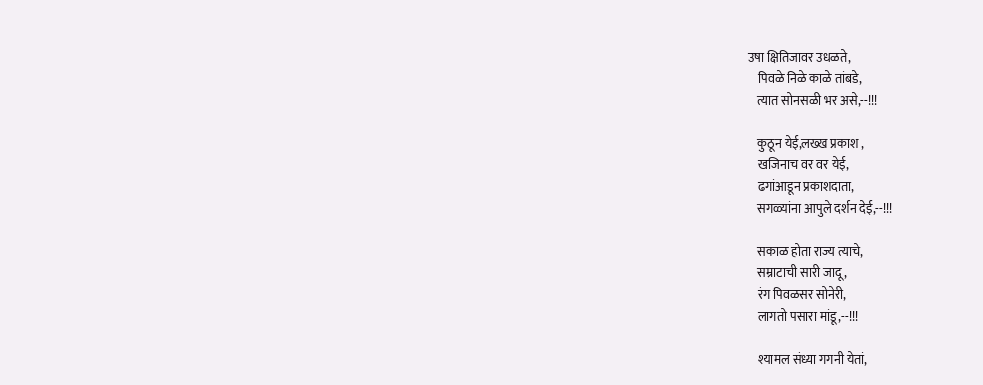उषा क्षितिजावर उधळते,
    पिवळे निळे काळे तांबडे,
    त्यात सोनसळी भर असे,--!!!

    कुठून येई,लख्ख प्रकाश ,
    खजिनाच वर वर येई,
    ढगांआडून प्रकाशदाता,
    सगळ्यांना आपुले दर्शन देई,--!!!

    सकाळ होता राज्य त्याचे,
    सम्राटाची सारी जादू ,
    रंग पिवळसर सोनेरी,
    लागतो पसारा मांडू,--!!!

    श्यामल संध्या गगनी येतां,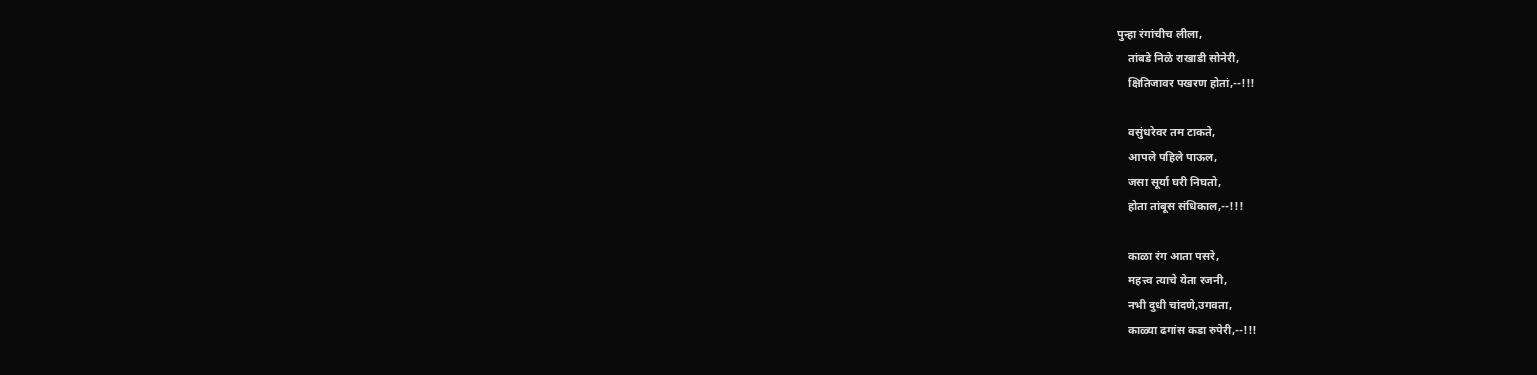पुन्हा रंगांचीच लीला,
    तांबडे निळे राखाडी सोनेरी,
    क्षितिजावर पखरण होतां,--!!!

    वसुंधरेवर तम टाकते,
    आपले पहिले पाऊल,
    जसा सूर्या घरी निघतो,
    होता तांबूस संधिकाल,--!!!

    काळा रंग आता पसरे,
    महत्त्व त्याचे येता रजनी,
    नभी दुधी चांदणे,उगवता,
    काळ्या ढगांस कडा रुपेरी,--!!!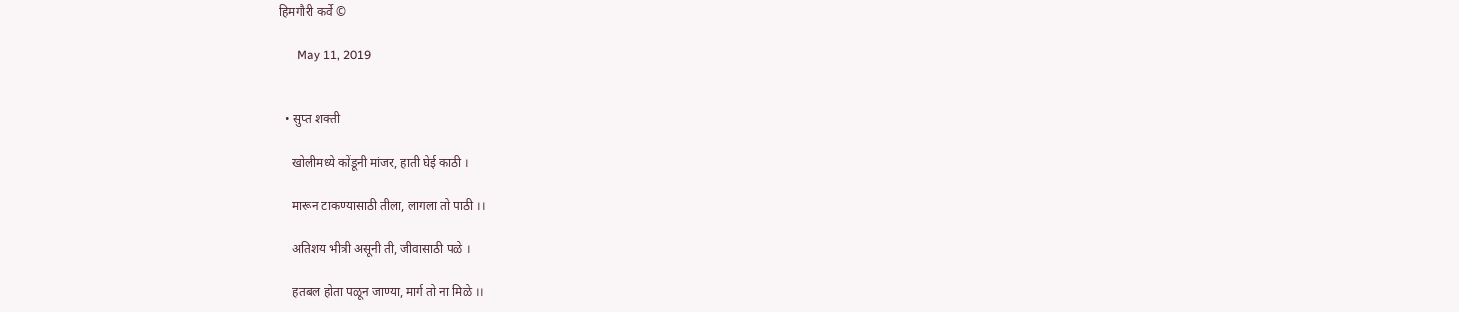हिमगौरी कर्वे ©

      May 11, 2019


  • सुप्त शक्ती

    खोलीमध्ये कोंडूनी मांजर, हाती घेई काठी ।

    मारून टाकण्यासाठी तीला, लागला तो पाठी ।।

    अतिशय भीत्री असूनी ती, जीवासाठी पळे ।

    हतबल होता पळून जाण्या, मार्ग तो ना मिळे ।।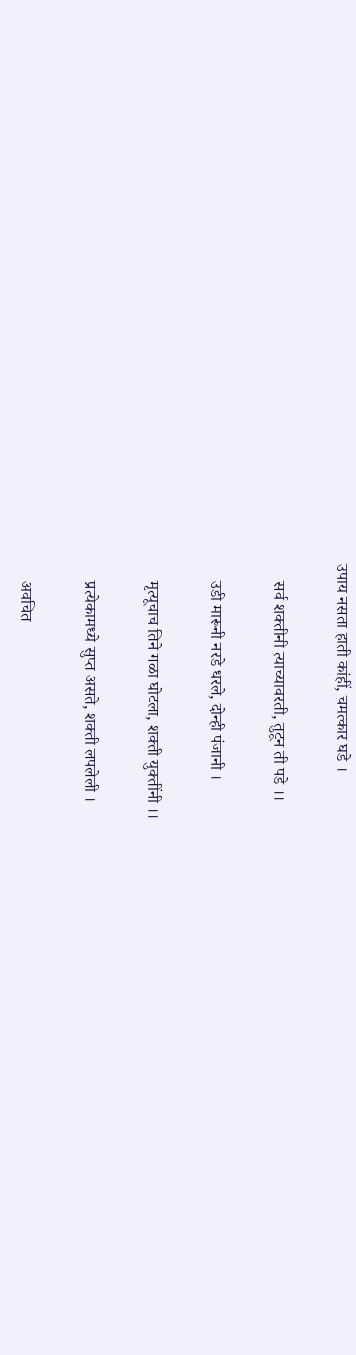उपाय नसता हाती कांहीं, चमत्कार घडे ।

    सर्व शक्तीनी त्याच्यावरती, तुटून ती पडे ।।

    उडी मारूनी नरडे धरले, दोन्ही पंजानी ।

    मृत्यूचाच तिने गळा घोटला, शक्ती युक्तींनी ।।

    प्रत्येकामध्ये सुप्त असते, शक्ती लपलेली ।

    अवचित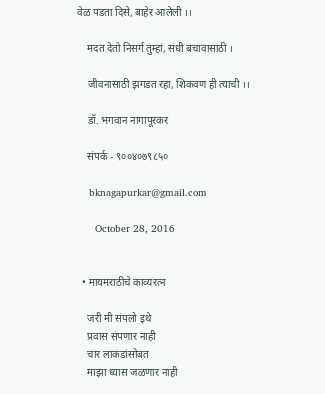वेळ पडता दिसे, बाहेर आलेली ।।

    मदत देतो निसर्ग तुम्हां, संधी बचावासाठी ।

    जीवनासाठी झगडत रहा, शिकवण ही त्याची ।।

    डॉ. भगवान नागापूरकर

    संपर्क - ९००४०७९८५०

    bknagapurkar@gmail.com

      October 28, 2016


  • मायमराठीचे काव्यरत्न

    जरी मी संपलो इथे
    प्रवास संपणार नाही
    चार लाकडांसोबत
    माझा ध्यास जळणार नाही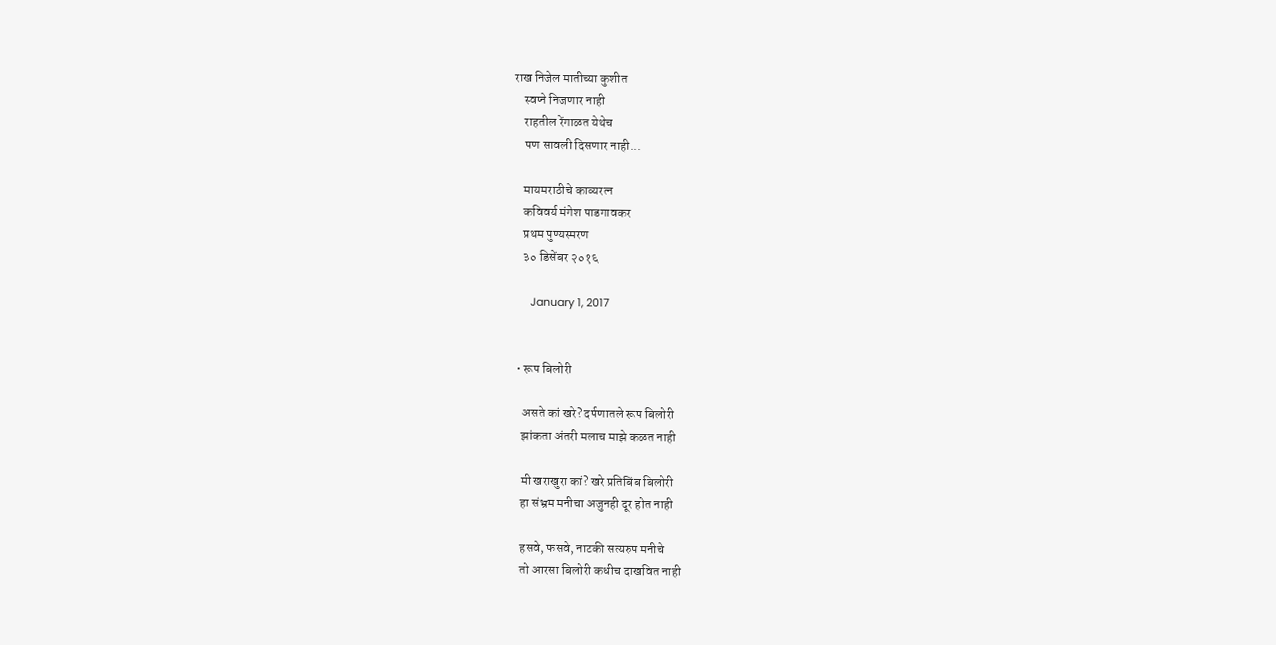राख निजेल मातीच्या कुशीत
    स्वप्ने निजणार नाही
    राहतील रेंगाळत येथेच
    पण सावली दिसणार नाही...

    मायमराठीचे काव्यरत्न
    कविवर्य मंगेश पाडगावकर
    प्रथम पुण्यस्मरण
    ३० डिसेंबर २०१६

      January 1, 2017


  • रूप बिलोरी

    असते कां खरे? दर्पणातले रूप बिलोरी
    झांकता अंतरी मलाच माझे कळत नाही

    मी खराखुरा कां? खरे प्रतिबिंब बिलोरी
    हा संभ्रम मनीचा अजुनही दूर होत नाही

    हसवे, फसवे, नाटकी सत्यरुप मनीचे
    तो आरसा बिलोरी कधीच दाखवित नाही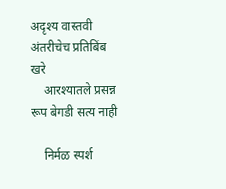अदृश्य वास्तवी अंतरीचेच प्रतिबिंब खरे
    आरश्यातले प्रसन्न रूप बेगडी सत्य नाही

    निर्मळ स्पर्श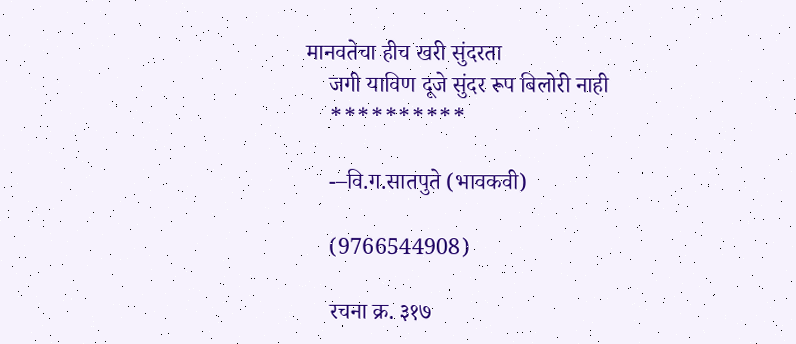मानवतेचा हीच खरी सुंदरता
    जगी याविण दूजे सुंदर रूप बिलोरी नाही
    **********

    -–वि.ग.सातपुते (भावकवी)

    (9766544908)

    रचना क्र. ३१७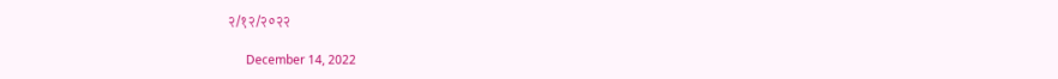२/१२/२०२२

      December 14, 2022